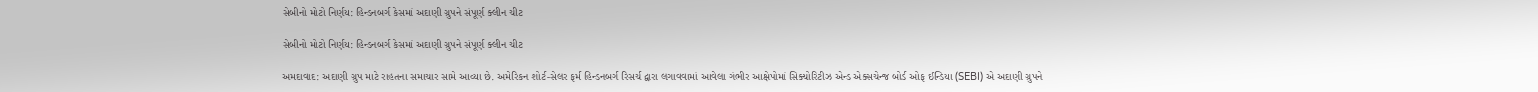સેબીનો મોટો નિર્ણય: હિન્ડનબર્ગ કેસમાં અદાણી ગ્રુપને સંપૂર્ણ ક્લીન ચીટ

સેબીનો મોટો નિર્ણય: હિન્ડનબર્ગ કેસમાં અદાણી ગ્રુપને સંપૂર્ણ ક્લીન ચીટ

અમદાવાદ: અદાણી ગ્રુપ માટે રાહતના સમાચાર સામે આવ્યા છે. અમેરિકન શોર્ટ-સેલર ફર્મ હિન્ડનબર્ગ રિસર્ચ દ્વારા લગાવવામાં આવેલા ગંભીર આક્ષેપોમાં સિક્યોરિટીઝ એન્ડ એક્સચેન્જ બોર્ડ ઓફ ઈન્ડિયા (SEBI) એ અદાણી ગ્રુપને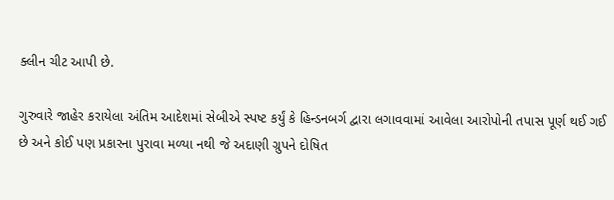ક્લીન ચીટ આપી છે.

ગુરુવારે જાહેર કરાયેલા અંતિમ આદેશમાં સેબીએ સ્પષ્ટ કર્યું કે હિન્ડનબર્ગ દ્વારા લગાવવામાં આવેલા આરોપોની તપાસ પૂર્ણ થઈ ગઈ છે અને કોઈ પણ પ્રકારના પુરાવા મળ્યા નથી જે અદાણી ગ્રુપને દોષિત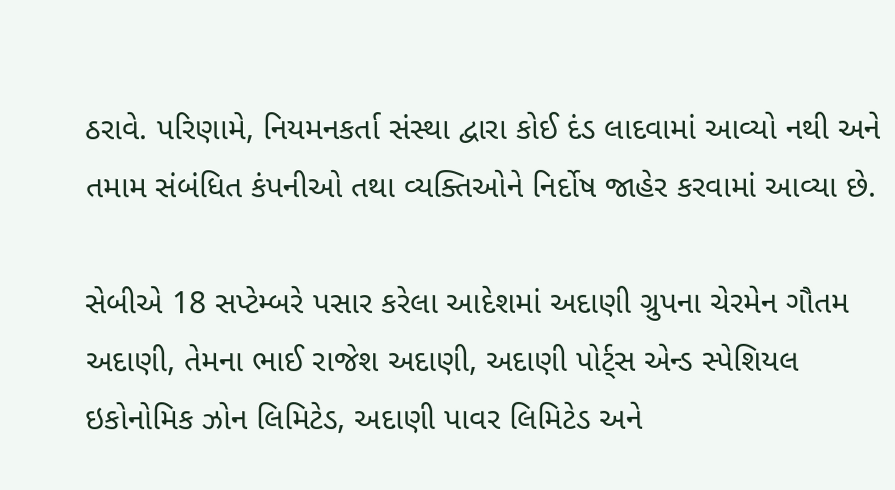ઠરાવે. પરિણામે, નિયમનકર્તા સંસ્થા દ્વારા કોઈ દંડ લાદવામાં આવ્યો નથી અને તમામ સંબંધિત કંપનીઓ તથા વ્યક્તિઓને નિર્દોષ જાહેર કરવામાં આવ્યા છે.

સેબીએ 18 સપ્ટેમ્બરે પસાર કરેલા આદેશમાં અદાણી ગ્રુપના ચેરમેન ગૌતમ અદાણી, તેમના ભાઈ રાજેશ અદાણી, અદાણી પોર્ટ્સ એન્ડ સ્પેશિયલ ઇકોનોમિક ઝોન લિમિટેડ, અદાણી પાવર લિમિટેડ અને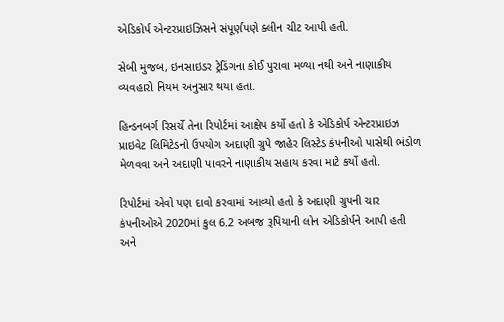એડિકોર્પ એન્ટરપ્રાઇઝિસને સંપૂર્ણપણે ક્લીન ચીટ આપી હતી.

સેબી મુજબ, ઇનસાઇડર ટ્રેડિંગના કોઈ પુરાવા મળ્યા નથી અને નાણાકીય વ્યવહારો નિયમ અનુસાર થયા હતા.

હિન્ડનબર્ગ રિસર્ચે તેના રિપોર્ટમાં આક્ષેપ કર્યો હતો કે એડિકોર્પ એન્ટરપ્રાઇઝ પ્રાઇવેટ લિમિટેડનો ઉપયોગ અદાણી ગ્રુપે જાહેર લિસ્ટેડ કંપનીઓ પાસેથી ભંડોળ મેળવવા અને અદાણી પાવરને નાણાકીય સહાય કરવા માટે કર્યો હતો.

રિપોર્ટમાં એવો પણ દાવો કરવામાં આવ્યો હતો કે અદાણી ગ્રુપની ચાર કંપનીઓએ 2020માં કુલ 6.2 અબજ રૂપિયાની લોન એડિકોર્પને આપી હતી અને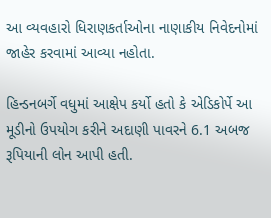આ વ્યવહારો ધિરાણકર્તાઓના નાણાકીય નિવેદનોમાં જાહેર કરવામાં આવ્યા નહોતા.

હિન્ડનબર્ગે વધુમાં આક્ષેપ કર્યો હતો કે એડિકોર્પે આ મૂડીનો ઉપયોગ કરીને અદાણી પાવરને 6.1 અબજ રૂપિયાની લોન આપી હતી.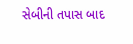સેબીની તપાસ બાદ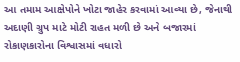આ તમામ આક્ષેપોને ખોટા જાહેર કરવામાં આવ્યા છે, જેનાથી અદાણી ગ્રુપ માટે મોટી રાહત મળી છે અને બજારમાં રોકાણકારોના વિશ્વાસમાં વધારો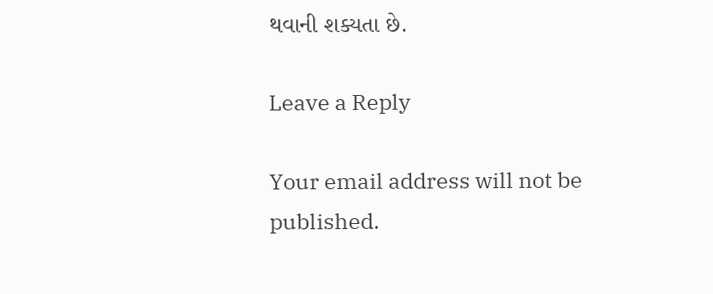થવાની શક્યતા છે.

Leave a Reply

Your email address will not be published.